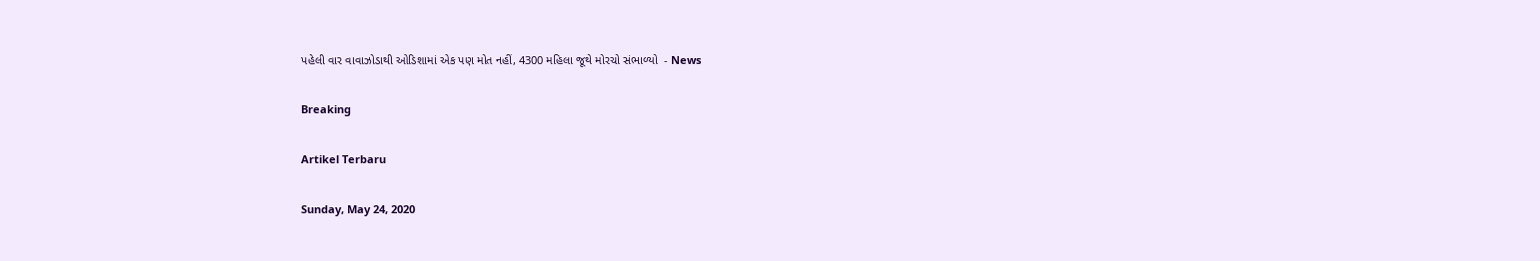પહેલી વાર વાવાઝોડાથી ઓડિશામાં એક પણ મોત નહીં, 4300 મહિલા જૂથે મોરચો સંભાળ્યો  - News

Breaking

Artikel Terbaru

Sunday, May 24, 2020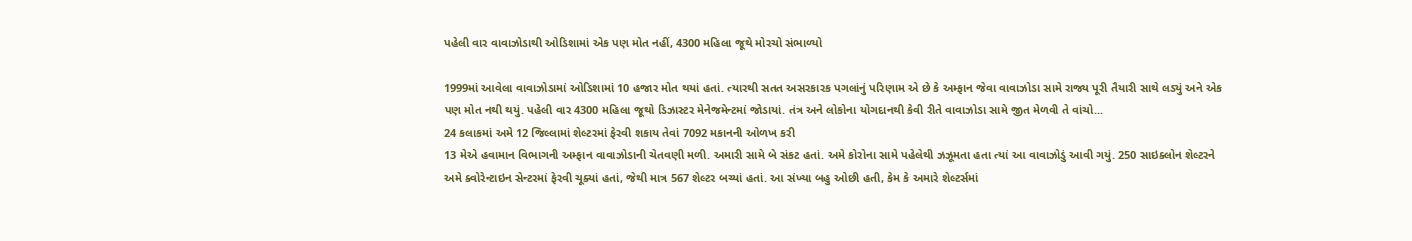પહેલી વાર વાવાઝોડાથી ઓડિશામાં એક પણ મોત નહીં, 4300 મહિલા જૂથે મોરચો સંભાળ્યો

1999માં આવેલા વાવાઝોડામાં ઓડિશામાં 10 હજાર મોત થયાં હતાં. ત્યારથી સતત અસરકારક પગલાંનું પરિણામ એ છે કે અમ્ફાન જેવા વાવાઝોડા સામે રાજ્ય પૂરી તૈયારી સાથે લડ્યું અને એક પણ મોત નથી થયું. પહેલી વાર 4300 મહિલા જૂથો ડિઝાસ્ટર મેનેજમેન્ટમાં જોડાયાં. તંત્ર અને લોકોના યોગદાનથી કેવી રીતે વાવાઝોડા સામે જીત મેળવી તે વાંચો...
24 કલાકમાં અમે 12 જિલ્લામાં શેલ્ટરમાં ફેરવી શકાય તેવાં 7092 મકાનની ઓળખ કરી
13 મેએ હવામાન વિભાગની અમ્ફાન વાવાઝોડાની ચેતવણી મળી. અમારી સામે બે સંકટ હતાં. અમે કોરોના સામે પહેલેથી ઝઝૂમતા હતા ત્યાં આ વાવાઝોડું આવી ગયું. 250 સાઇક્લોન શેલ્ટરને અમે ક્વોરેન્ટાઇન સેન્ટરમાં ફેરવી ચૂક્યાં હતાં, જેથી માત્ર 567 શેલ્ટર બચ્યાં હતાં. આ સંખ્યા બહુ ઓછી હતી, કેમ કે અમારે શેલ્ટર્સમાં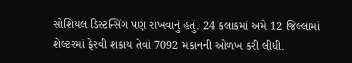સોશિયલ ડિસ્ટન્સિંગ પણ રાખવાનું હતું. 24 કલાકમાં અમે 12 જિલ્લામાં શેલ્ટરમાં ફેરવી શકાય તેવાં 7092 મકાનની ઓળખ કરી લીધી.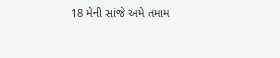18 મેની સાંજે અમે તમામ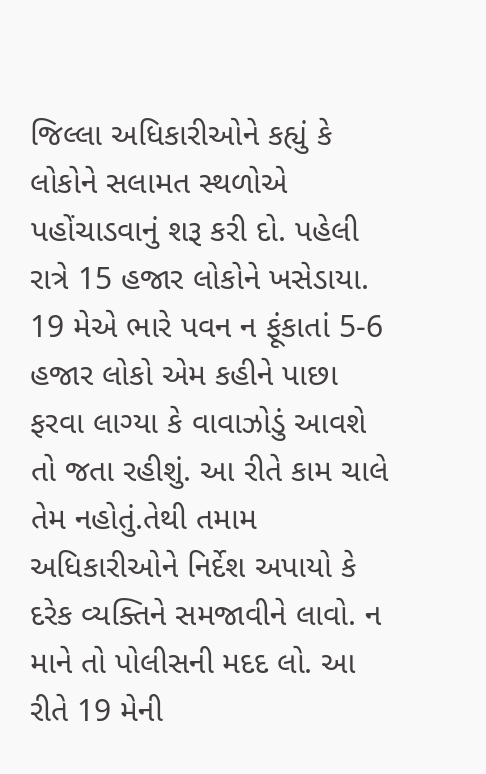જિલ્લા અધિકારીઓને કહ્યું કે લોકોને સલામત સ્થળોએ પહોંચાડવાનું શરૂ કરી દો. પહેલી રાત્રે 15 હજાર લોકોને ખસેડાયા. 19 મેએ ભારે પવન ન ફૂંકાતાં 5-6 હજાર લોકો એમ કહીને પાછા ફરવા લાગ્યા કે વાવાઝોડું આવશે તો જતા રહીશું. આ રીતે કામ ચાલે તેમ નહોતું.તેથી તમામ અધિકારીઓને નિર્દેશ અપાયો કે દરેક વ્યક્તિને સમજાવીને લાવો. ન માને તો પોલીસની મદદ લો. આ રીતે 19 મેની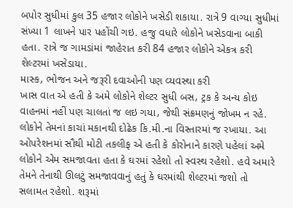બપોર સુધીમાં કુલ 35 હજાર લોકોને ખસેડી શકાયા. રાત્રે 9 વાગ્યા સુધીમાં સંખ્યા 1 લાખને પાર પહોંચી ગઇ. હજુ વધારે લોકોને ખસેડવાના બાકી હતા. રાત્રે જ ગામડાંમાં જાહેરાત કરી 84 હજાર લોકોને એકત્ર કરી શેલ્ટરમાં ખસેડાયા.
માસ્ક, ભોજન અને જરૂરી દવાઓની પણ વ્યવસ્થા કરી
ખાસ વાત એ હતી કે અમે લોકોને શેલ્ટર સુધી બસ, ટ્રક કે અન્ય કોઇ વાહનમાં નહીં પણ ચાલતાં જ લઇ ગયા, જેથી સંક્રમણનું જોખમ ન રહે. લોકોને તેમનાં કાચાં મકાનથી દોઢેક કિ.મી.ના વિસ્તારમાં જ રખાયા. આ ઓપરેશનમાં સૌથી મોટી તકલીફ એ હતી કે કોરોનાને કારણે પહેલાં અમે લોકોને એમ સમજાવતા હતા કે ઘરમાં રહેશો તો સ્વસ્થ રહેશો. હવે અમારે તેમને તેનાથી ઊલટું સમજાવવાનું હતું કે ઘરમાંથી શેલ્ટરમાં જશો તો સલામત રહેશો. શરૂમાં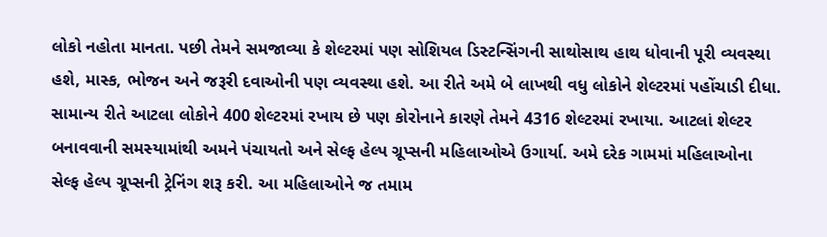લોકો નહોતા માનતા. પછી તેમને સમજાવ્યા કે શેલ્ટરમાં પણ સોશિયલ ડિસ્ટન્સિંગની સાથોસાથ હાથ ધોવાની પૂરી વ્યવસ્થા હશે, માસ્ક, ભોજન અને જરૂરી દવાઓની પણ વ્યવસ્થા હશે. આ રીતે અમે બે લાખથી વધુ લોકોને શેલ્ટરમાં પહોંચાડી દીધા. સામાન્ય રીતે આટલા લોકોને 400 શેલ્ટરમાં રખાય છે પણ કોરોનાને કારણે તેમને 4316 શેલ્ટરમાં રખાયા. આટલાં શેલ્ટર બનાવવાની સમસ્યામાંથી અમને પંચાયતો અને સેલ્ફ હેલ્પ ગ્રૂપ્સની મહિલાઓએ ઉગાર્યા. અમે દરેક ગામમાં મહિલાઓના સેલ્ફ હેલ્પ ગ્રૂપ્સની ટ્રેનિંગ શરૂ કરી. આ મહિલાઓને જ તમામ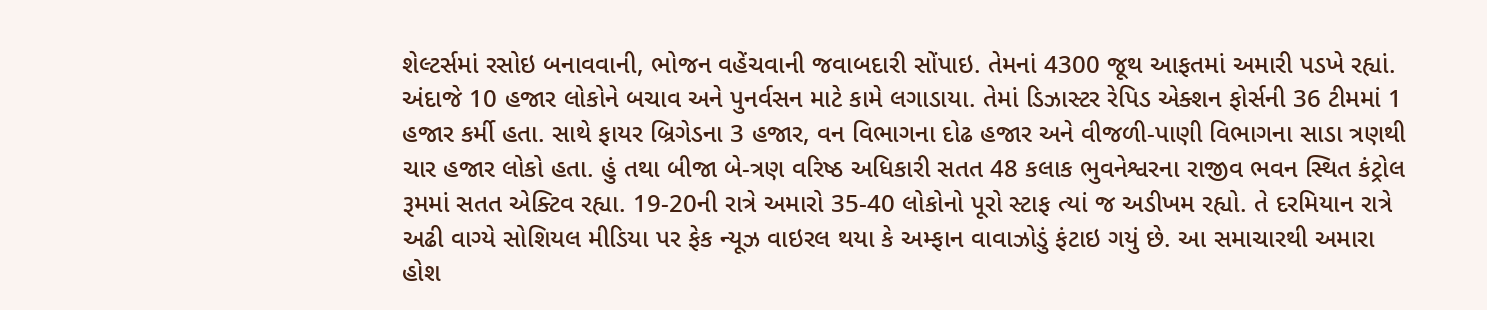શેલ્ટર્સમાં રસોઇ બનાવવાની, ભોજન વહેંચવાની જવાબદારી સોંપાઇ. તેમનાં 4300 જૂથ આફતમાં અમારી પડખે રહ્યાં. અંદાજે 10 હજાર લોકોને બચાવ અને પુનર્વસન માટે કામે લગાડાયા. તેમાં ડિઝાસ્ટર રેપિડ એક્શન ફોર્સની 36 ટીમમાં 1 હજાર કર્મી હતા. સાથે ફાયર બ્રિગેડના 3 હજાર, વન વિભાગના દોઢ હજાર અને વીજળી-પાણી વિભાગના સાડા ત્રણથી ચાર હજાર લોકો હતા. હું તથા બીજા બે-ત્રણ વરિષ્ઠ અધિકારી સતત 48 કલાક ભુવનેશ્વરના રાજીવ ભવન સ્થિત કંટ્રોલ રૂમમાં સતત એક્ટિવ રહ્યા. 19-20ની રાત્રે અમારો 35-40 લોકોનો પૂરો સ્ટાફ ત્યાં જ અડીખમ રહ્યો. તે દરમિયાન રાત્રે અઢી વાગ્યે સોશિયલ મીડિયા પર ફેક ન્યૂઝ વાઇરલ થયા કે અમ્ફાન વાવાઝોડું ફંટાઇ ગયું છે. આ સમાચારથી અમારા હોશ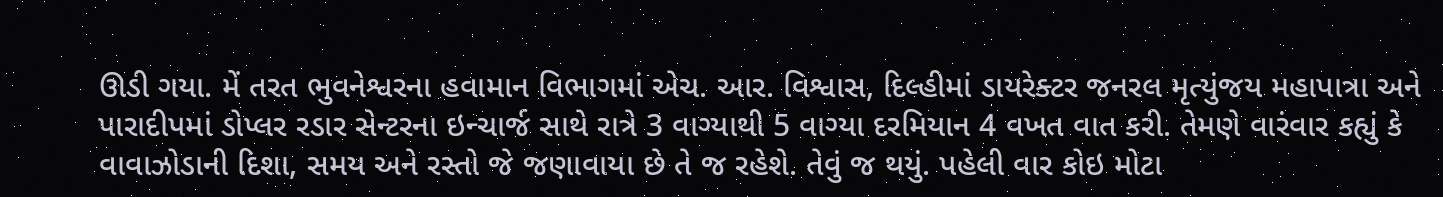ઊડી ગયા. મેં તરત ભુવનેશ્વરના હવામાન વિભાગમાં એચ. આર. વિશ્વાસ, દિલ્હીમાં ડાયરેક્ટર જનરલ મૃત્યુંજય મહાપાત્રા અને પારાદીપમાં ડોપ્લર રડાર સેન્ટરના ઇન્ચાર્જ સાથે રાત્રે 3 વાગ્યાથી 5 વાગ્યા દરમિયાન 4 વખત વાત કરી. તેમણે વારંવાર કહ્યું કે વાવાઝોડાની દિશા, સમય અને રસ્તો જે જણાવાયા છે તે જ રહેશે. તેવું જ થયું. પહેલી વાર કોઇ મોટા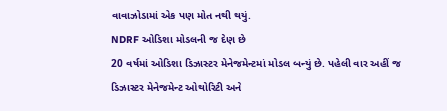વાવાઝોડામાં એક પણ મોત નથી થયું.
NDRF ઓડિશા મોડલની જ દેણ છે
20 વર્ષમાં ઓડિશા ડિઝાસ્ટર મેનેજમેન્ટમાં મોડલ બન્યું છે. પહેલી વાર અહીં જ ડિઝાસ્ટર મેનેજમેન્ટ ઓથોરિટી અને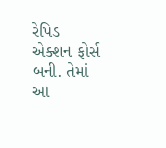રેપિડ એક્શન ફોર્સ બની. તેમાં આ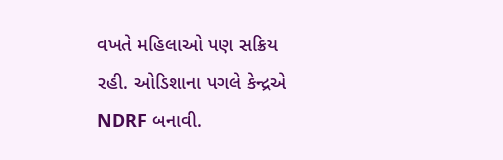વખતે મહિલાઓ પણ સક્રિય રહી. ઓડિશાના પગલે કેન્દ્રએ NDRF બનાવી.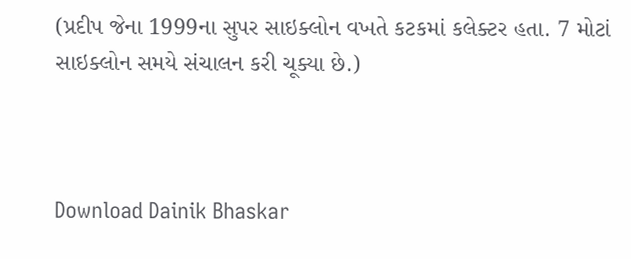(પ્રદીપ જેના 1999ના સુપર સાઇક્લોન વખતે કટકમાં કલેક્ટર હતા. 7 મોટાં સાઇક્લોન સમયે સંચાલન કરી ચૂક્યા છે.)



Download Dainik Bhaskar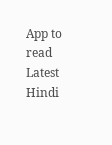App to read Latest Hindi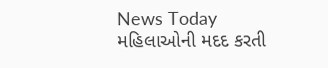News Today
મહિલાઓની મદદ કરતી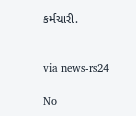કર્મચારી.


via news-rs24

No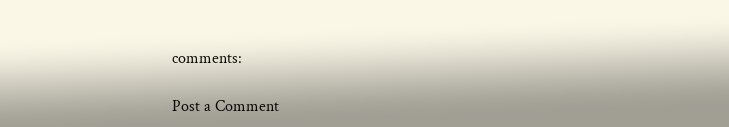comments:

Post a Comment